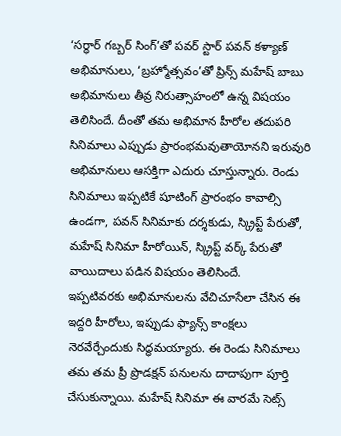‘సర్ధార్ గబ్బర్ సింగ్’తో పవర్ స్టార్ పవన్ కళ్యాణ్ అభిమానులు, ‘బ్రహ్మోత్సవం’తో ప్రిన్స్ మహేష్ బాబు అభిమానులు తీవ్ర నిరుత్సాహంలో ఉన్న విషయం తెలిసిందే. దీంతో తమ అభిమాన హీరోల తదుపరి సినిమాలు ఎప్పుడు ప్రారంభమవుతాయోనని ఇరువురి అభిమానులు ఆసక్తిగా ఎదురు చూస్తున్నారు. రెండు సినిమాలు ఇప్పటికే షూటింగ్ ప్రారంభం కావాల్సి ఉండగా, పవన్ సినిమాకు దర్శకుడు, స్క్రిప్ట్ పేరుతో, మహేష్ సినిమా హీరోయిన్, స్క్రిప్ట్ వర్క్ పేరుతో వాయిదాలు పడిన విషయం తెలిసిందే.
ఇప్పటివరకు అభిమానులను వేచిచూసేలా చేసిన ఈ ఇద్దరి హీరోలు, ఇప్పుడు ఫ్యాన్స్ కాంక్షలు నెరవేర్చేందుకు సిద్ధమయ్యారు. ఈ రెండు సినిమాలు తమ తమ ప్రీ ప్రొడక్షన్ పనులను దాదాపుగా పూర్తి చేసుకున్నాయి. మహేష్ సినిమా ఈ వారమే సెట్స్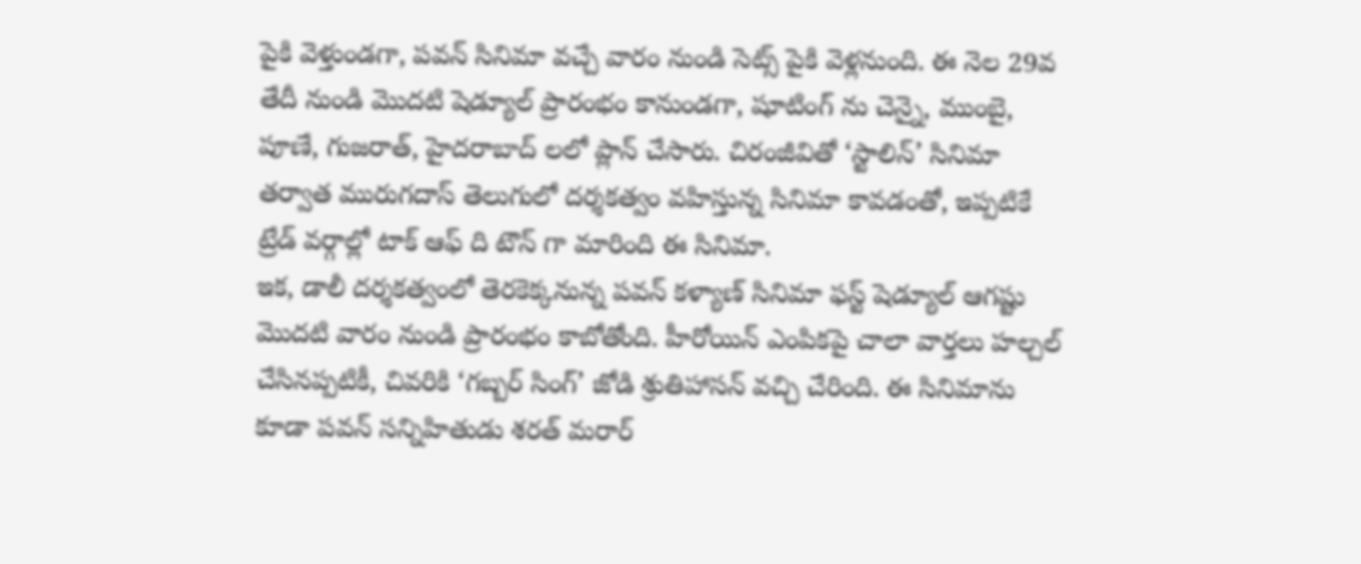పైకి వెళ్తుండగా, పవన్ సినిమా వచ్చే వారం నుండి సెట్స్ పైకి వెళ్లనుంది. ఈ నెల 29వ తేదీ నుండి మొదటి షెడ్యూల్ ప్రారంభం కానుండగా, షూటింగ్ ను చెన్నై, ముంబై, పూణే, గుజరాత్, హైదరాబాద్ లలో ప్లాన్ చేసారు. చిరంజీవితో ‘స్టాలిన్’ సినిమా తర్వాత మురుగదాస్ తెలుగులో దర్శకత్వం వహిస్తున్న సినిమా కావడంతో, ఇప్పటికే ట్రేడ్ వర్గాల్లో టాక్ ఆఫ్ ది టౌన్ గా మారింది ఈ సినిమా.
ఇక, డాలీ దర్శకత్వంలో తెరకెక్కనున్న పవన్ కళ్యాణ్ సినిమా ఫస్ట్ షెడ్యూల్ ఆగష్టు మొదటి వారం నుండి ప్రారంభం కాబోతోంది. హీరోయిన్ ఎంపికపై చాలా వార్తలు హల్చల్ చేసినప్పటికీ, చివరికి ‘గబ్బర్ సింగ్’ జోడి శ్రుతిహాసన్ వచ్చి చేరింది. ఈ సినిమాను కూడా పవన్ సన్నిహితుడు శరత్ మరార్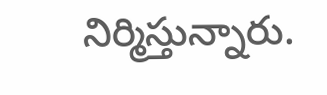నిర్మిస్తున్నారు.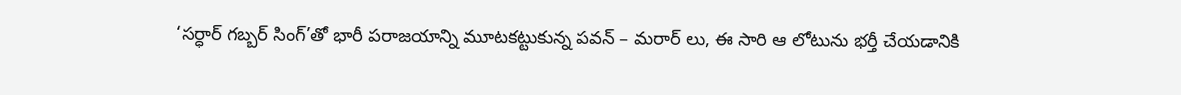‘సర్ధార్ గబ్బర్ సింగ్’తో భారీ పరాజయాన్ని మూటకట్టుకున్న పవన్ – మరార్ లు, ఈ సారి ఆ లోటును భర్తీ చేయడానికి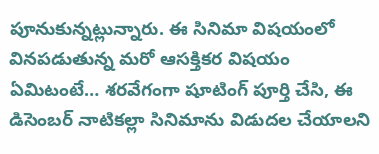పూనుకున్నట్లున్నారు. ఈ సినిమా విషయంలో వినపడుతున్న మరో ఆసక్తికర విషయం ఏమిటంటే… శరవేగంగా షూటింగ్ పూర్తి చేసి, ఈ డిసెంబర్ నాటికల్లా సినిమాను విడుదల చేయాలని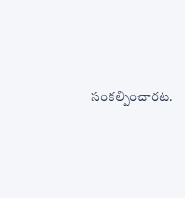సంకల్పించారట.